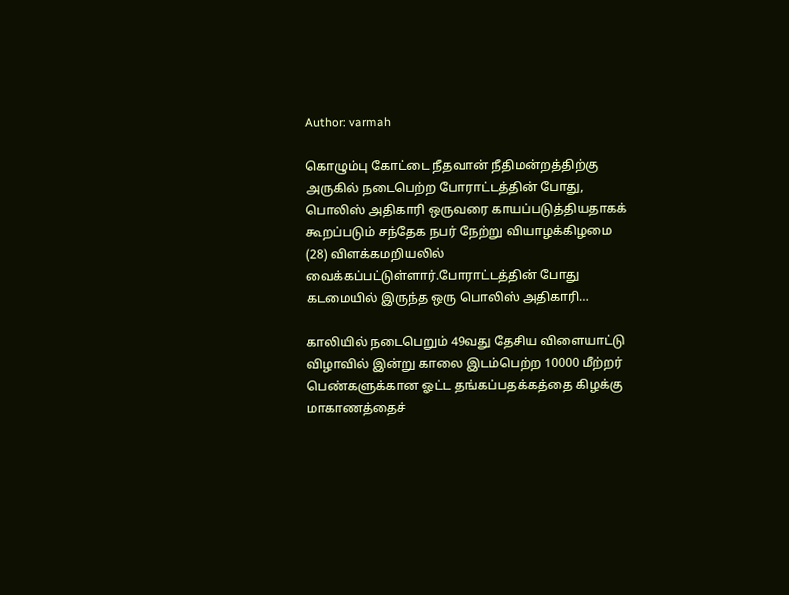Author: varmah

கொழும்பு கோட்டை நீதவான் நீதிமன்றத்திற்கு அருகில் நடைபெற்ற போராட்டத்தின் போது, பொலிஸ் அதிகாரி ஒருவரை காயப்படுத்தியதாகக் கூறப்படும் சந்தேக நபர் நேற்று வியாழக்கிழமை (28) விளக்கமறியலில் வைக்கப்பட்டுள்ளார்.போராட்டத்தின் போது கடமையில் இருந்த ஒரு பொலிஸ் அதிகாரி…

காலியில் நடைபெறும் 49வது தேசிய விளையாட்டு விழாவில் இன்று காலை இடம்பெற்ற 10000 மீற்றர் பெண்களுக்கான ஓட்ட தங்கப்பதக்கத்தை கிழக்கு மாகாணத்தைச்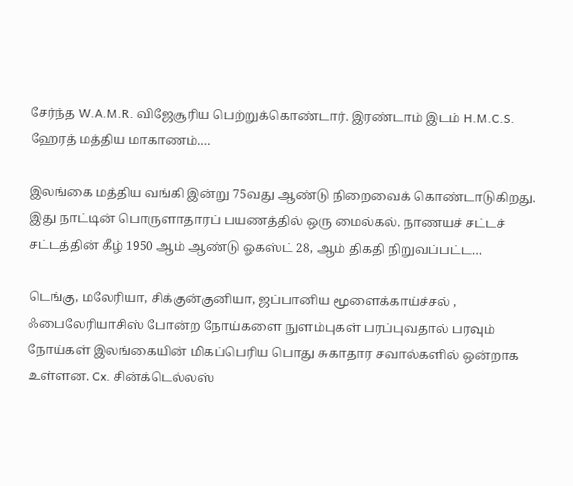சேர்ந்த W.A.M.R. விஜேசூரிய பெற்றுக்கொண்டார். இரண்டாம் இடம் H.M.C.S. ஹேரத் மத்திய மாகாணம்.…

இலங்கை மத்திய வங்கி இன்று 75வது ஆண்டு நிறைவைக் கொண்டாடுகிறது. இது நாட்டின் பொருளாதாரப் பயணத்தில் ஒரு மைல்கல். நாணயச் சட்டச் சட்டத்தின் கீழ் 1950 ஆம் ஆண்டு ஓகஸ்ட் 28, ஆம் திகதி நிறுவப்பட்ட…

டெங்கு, மலேரியா, சிக்குன்குனியா, ஜப்பானிய மூளைக்காய்ச்சல் , ஃபைலேரியாசிஸ் போன்ற நோய்களை நுளம்புகள் பரப்புவதால் பரவும் நோய்கள் இலங்கையின் மிகப்பெரிய பொது சுகாதார சவால்களில் ஒன்றாக உள்ளன. Cx. சின்க்டெல்லஸ்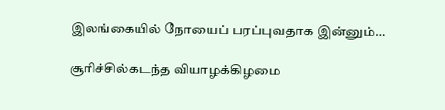இலங்கையில் நோயைப் பரப்புவதாக இன்னும்…

சூரிச்சில்கடந்த வியாழக்கிழமை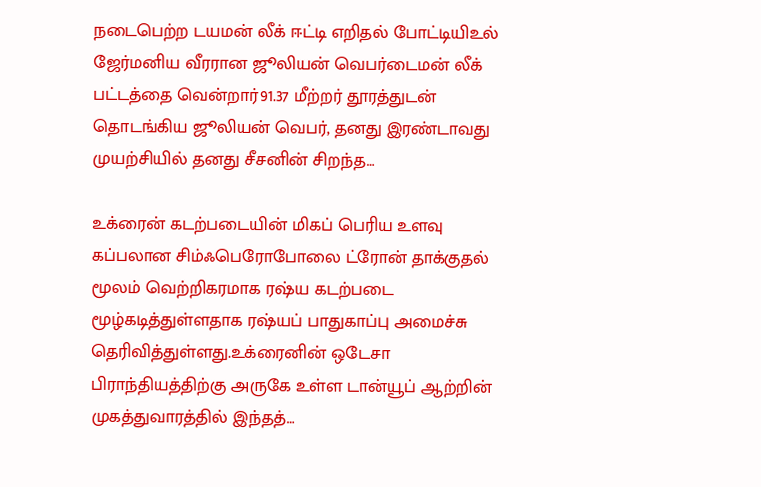நடைபெற்ற டயமன் லீக் ஈட்டி எறிதல் போட்டியிஉல் ஜேர்மனிய வீரரான ஜூலியன் வெபர்டைமன் லீக் பட்டத்தை வென்றார்91.37 மீற்ற‌ர் தூரத்துடன் தொடங்கிய ஜூலியன் வெபர், தனது இரண்டாவது முயற்சியில் தனது சீசனின் சிறந்த…

உக்ரைன் கடற்படையின் மிகப் பெரிய உளவு கப்பலான சிம்ஃபெரோபோலை ட்ரோன் தாக்குதல் மூலம் வெற்றிகரமாக ரஷ்ய கடற்படை மூழ்கடித்துள்ளதாக ரஷ்யப் பாதுகாப்பு அமைச்சு தெரிவித்துள்ளது.உக்ரைனின் ஒடேசா பிராந்தியத்திற்கு அருகே உள்ள டான்யூப் ஆற்றின் முகத்துவாரத்தில் இந்தத்…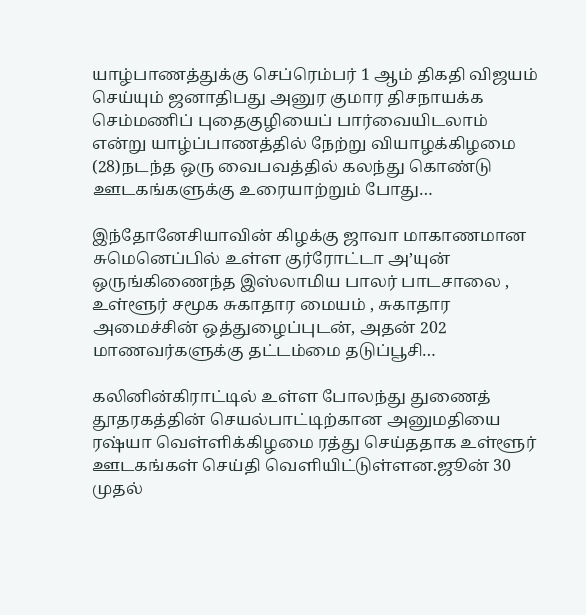யாழ்பாணத்துக்கு செப்ரெம்பர் 1 ஆம் திகதி விஜயம் செய்யும் ஜனாதிபது அனுர குமார திசநாயக்க செம்மணிப் புதைகுழியைப் பார்வையிடலாம் என்று யாழ்ப்பாணத்தில் நேற்று வியாழக்கிழமை (28)நடந்த ஒரு வைபவத்தில் கலந்து கொண்டு ஊடகங்களுக்கு உரையாற்றும் போது…

இந்தோனேசியாவின் கிழக்கு ஜாவா மாகாணமான சுமெனெப்பில் உள்ள குர்ரோட்டா அ’யுன் ஒருங்கிணைந்த இஸ்லாமிய பாலர் பாடசாலை , உள்ளூர் சமூக சுகாதார மையம் , சுகாதார அமைச்சின் ஒத்துழைப்புடன், அதன் 202 மாணவர்களுக்கு தட்டம்மை தடுப்பூசி…

கலினின்கிராட்டில் உள்ள போலந்து துணைத் தூதரகத்தின் செயல்பாட்டிற்கான அனுமதியை ரஷ்யா வெள்ளிக்கிழமை ரத்து செய்ததாக உள்ளூர் ஊடகங்கள் செய்தி வெளியிட்டுள்ளன.ஜூன் 30 முதல்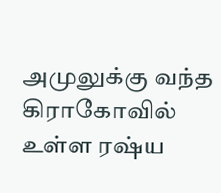அமுலுக்கு வந்த கிராகோவில் உள்ள ரஷ்ய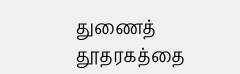துணைத் தூதரகத்தை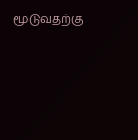மூடுவதற்கு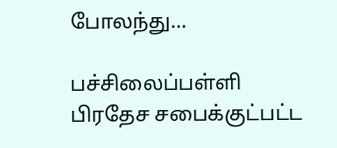போலந்து…

பச்சிலைப்பள்ளி பிரதேச சபைக்குட்பட்ட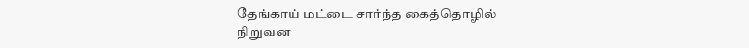தேங்காய் மட்டை சார்ந்த கைத்தொழில் நிறுவன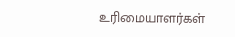உரிமையாளர்கள்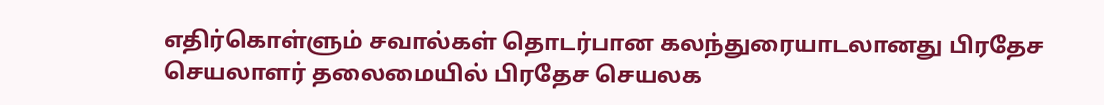எதிர்கொள்ளும் சவால்கள் தொடர்பான கலந்துரையாடலானது பிரதேச செயலாளர் தலைமையில் பிரதேச செயலக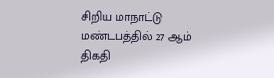சிறிய மாநாட்டு மண்டபத்தில் 27 ஆம் திகதி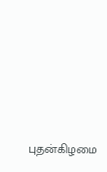புதன்கிழமை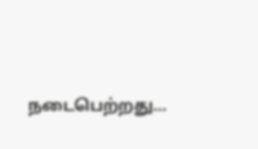நடைபெற்றது…